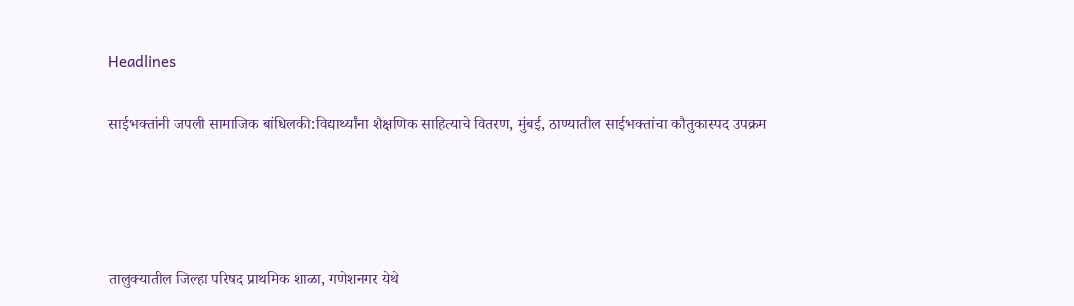Headlines

साईभक्तांनी जपली सामाजिक बांधिलकी:विद्यार्थ्यांना शैक्षणिक साहित्याचे वितरण, मुंबई, ठाण्यातील साईभक्तांचा कौतुकास्पद उपक्रम




तालुक्यातील जिल्हा परिषद प्राथमिक शाळा, गणेशनगर येथे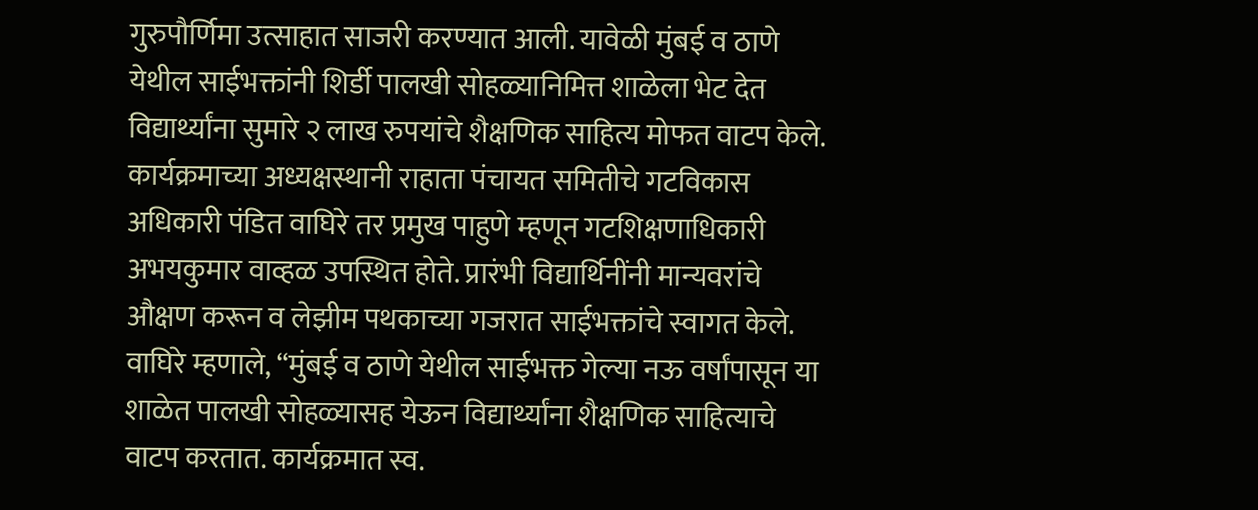गुरुपौर्णिमा उत्साहात साजरी करण्यात आली. यावेळी मुंबई व ठाणे येथील साईभक्तांनी शिर्डी पालखी सोहळ्यानिमित्त शाळेला भेट देत विद्यार्थ्यांना सुमारे २ लाख रुपयांचे शैक्षणिक साहित्य मोफत वाटप केले. कार्यक्रमाच्या अध्यक्षस्थानी राहाता पंचायत समितीचे गटविकास अधिकारी पंडित वाघिरे तर प्रमुख पाहुणे म्हणून गटशिक्षणाधिकारी अभयकुमार वाव्हळ उपस्थित होते. प्रारंभी विद्यार्थिनींनी मान्यवरांचे औक्षण करून व लेझीम पथकाच्या गजरात साईभक्तांचे स्वागत केले. वाघिरे म्हणाले, “मुंबई व ठाणे येथील साईभक्त गेल्या नऊ वर्षांपासून या शाळेत पालखी सोहळ्यासह येऊन विद्यार्थ्यांना शैक्षणिक साहित्याचे वाटप करतात. कार्यक्रमात स्व.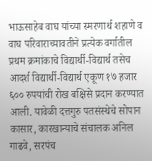भाऊसाहेब वाघ यांच्या स्मरणार्थ शहाणे व वाघ परिवाराच्यावतीने प्रत्येक वर्गातील प्रथम क्रमांकाचे विद्यार्थी-विद्यार्थ तसेच आदर्श विद्यार्थी-विद्यार्थ एकूण १७ हजार ६०० रुपयांची रोख बक्षिसे प्रदान करण्यात आली. यावेळी दत्तगुरु पतसंस्थेचे सोपान कासार, कारखान्याचे संचालक अनिल गाढवे, सरपंच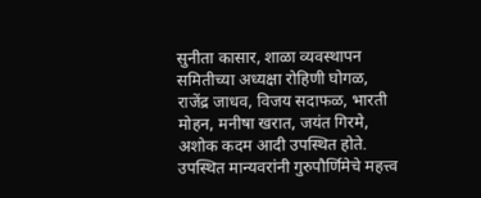सुनीता कासार, शाळा व्यवस्थापन समितीच्या अध्यक्षा रोहिणी घोगळ, राजेंद्र जाधव, विजय सदाफळ, भारती मोहन, मनीषा खरात, जयंत गिरमे, अशोक कदम आदी उपस्थित होते. उपस्थित मान्यवरांनी गुरुपौर्णिमेचे महत्त्व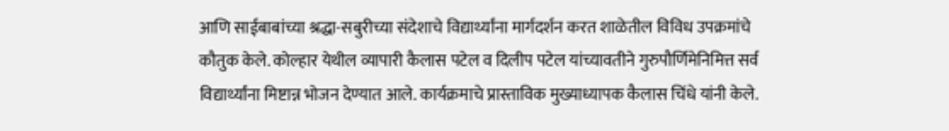आणि साईबाबांच्या श्रद्धा-सबुरीच्या संदेशाचे विद्यार्थ्यांना मार्गदर्शन करत शाळेतील विविध उपक्रमांचे कौतुक केले. कोल्हार येथील व्यापारी कैलास पटेल व दिलीप पटेल यांच्यावतीने गुरुपौर्णिमेनिमित्त सर्व विद्यार्थ्यांना मिष्टान्न भोजन देण्यात आले. कार्यक्रमाचे प्रास्ताविक मुख्याध्यापक कैलास चिंधे यांनी केले.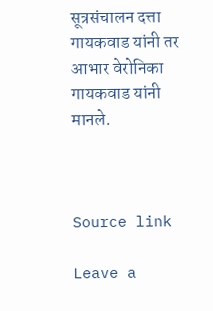सूत्रसंचालन दत्ता गायकवाड यांनी तर आभार वेरोनिका गायकवाड यांनी मानले.



Source link

Leave a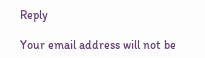Reply

Your email address will not be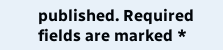published. Required fields are marked *